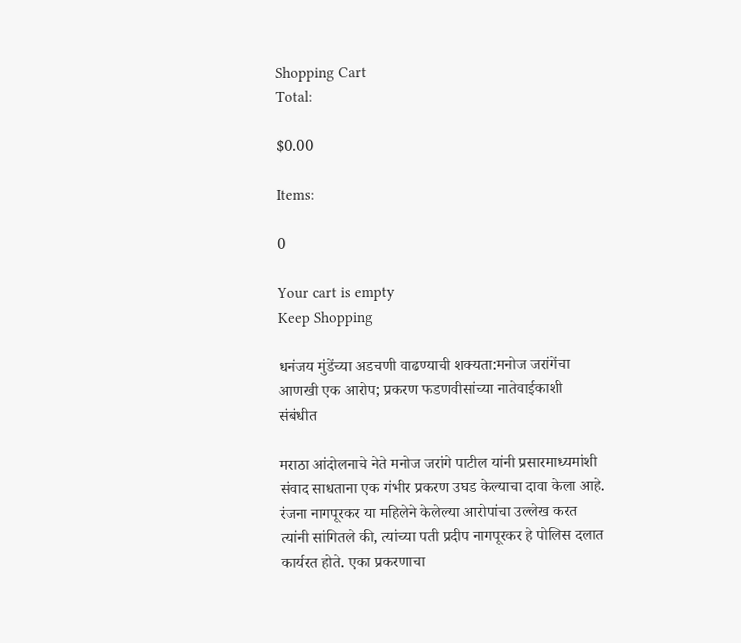Shopping Cart
Total:

$0.00

Items:

0

Your cart is empty
Keep Shopping

धनंजय मुंडेंच्या अडचणी वाढण्याची शक्यता:मनोज जरांगेंचा आणखी एक आरोप; प्रकरण फडणवीसांच्या नातेवाईकाशी संबंधीत

मराठा आंदोलनाचे नेते मनोज जरांगे पाटील यांनी प्रसारमाध्यमांशी संवाद साधताना एक गंभीर प्रकरण उघड केल्याचा दावा केला आहे. रंजना नागपूरकर या महिलेने केलेल्या आरोपांचा उल्लेख करत त्यांनी सांगितले की, त्यांच्या पती प्रदीप नागपूरकर हे पोलिस दलात कार्यरत होते. एका प्रकरणाचा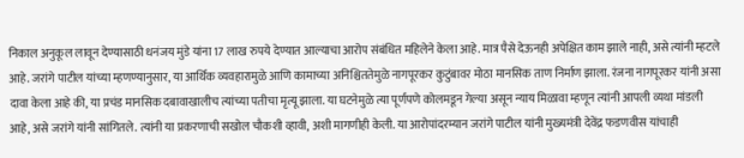निकाल अनुकूल लावून देण्यासाठी धनंजय मुंडे यांना 17 लाख रुपये देण्यात आल्याचा आरोप संबंधित महिलेने केला आहे. मात्र पैसे देऊनही अपेक्षित काम झाले नाही, असे त्यांनी म्हटले आहे. जरांगे पाटील यांच्या म्हणण्यानुसार, या आर्थिक व्यवहारामुळे आणि कामाच्या अनिश्चिततेमुळे नागपूरकर कुटुंबावर मोठा मानसिक ताण निर्माण झाला. रंजना नागपूरकर यांनी असा दावा केला आहे की, या प्रचंड मानसिक दबावाखालीच त्यांच्या पतीचा मृत्यू झाला. या घटनेमुळे त्या पूर्णपणे कोलमडून गेल्या असून न्याय मिळावा म्हणून त्यांनी आपली व्यथा मांडली आहे, असे जरांगे यांनी सांगितले. त्यांनी या प्रकरणाची सखोल चौकशी व्हावी, अशी मागणीही केली. या आरोपांदरम्यान जरांगे पाटील यांनी मुख्यमंत्री देवेंद्र फडणवीस यांचाही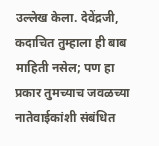उल्लेख केला. देवेंद्रजी, कदाचित तुम्हाला ही बाब माहिती नसेल; पण हा प्रकार तुमच्याच जवळच्या नातेवाईकांशी संबंधित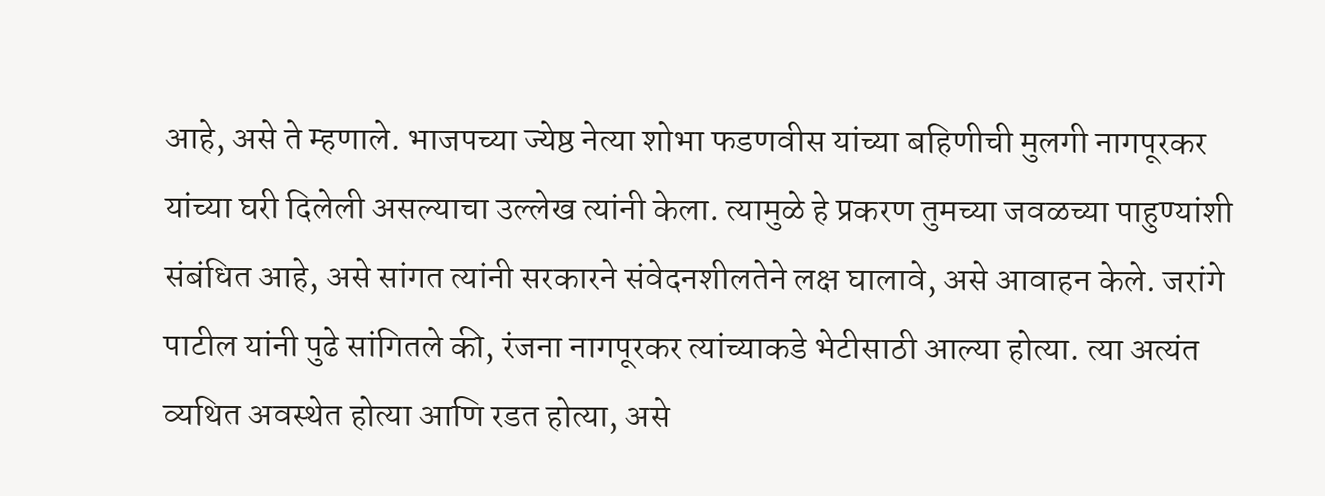आहे, असे ते म्हणाले. भाजपच्या ज्येष्ठ नेत्या शोभा फडणवीस यांच्या बहिणीची मुलगी नागपूरकर यांच्या घरी दिलेली असल्याचा उल्लेख त्यांनी केला. त्यामुळे हे प्रकरण तुमच्या जवळच्या पाहुण्यांशी संबंधित आहे, असे सांगत त्यांनी सरकारने संवेदनशीलतेने लक्ष घालावे, असे आवाहन केले. जरांगे पाटील यांनी पुढे सांगितले की, रंजना नागपूरकर त्यांच्याकडे भेटीसाठी आल्या होत्या. त्या अत्यंत व्यथित अवस्थेत होत्या आणि रडत होत्या, असे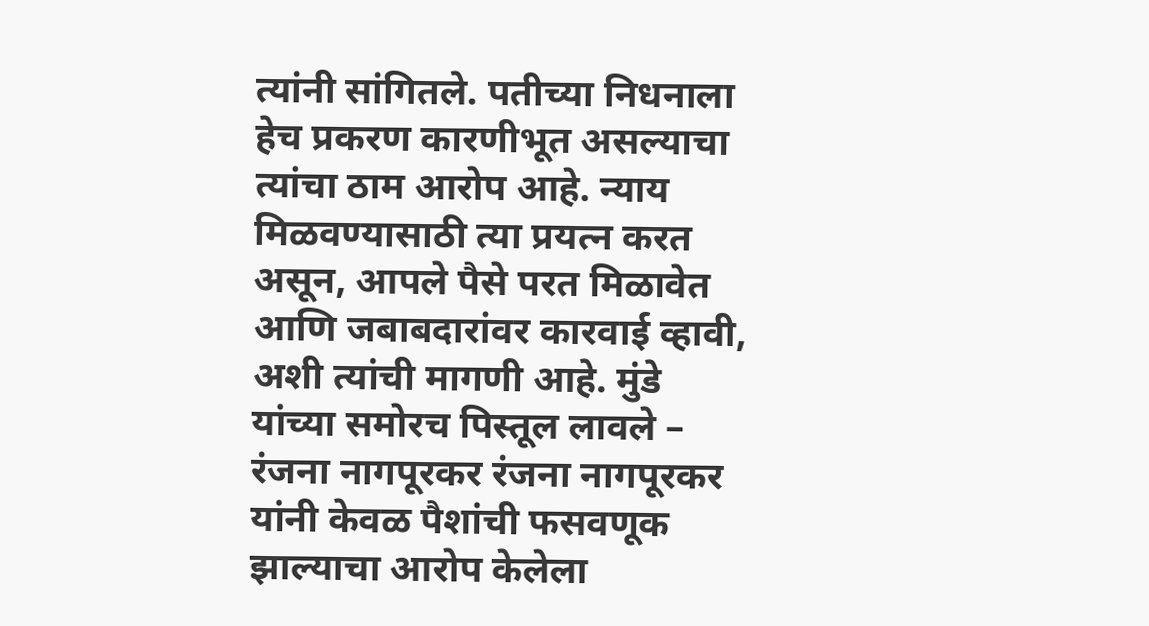त्यांनी सांगितले. पतीच्या निधनाला हेच प्रकरण कारणीभूत असल्याचा त्यांचा ठाम आरोप आहे. न्याय मिळवण्यासाठी त्या प्रयत्न करत असून, आपले पैसे परत मिळावेत आणि जबाबदारांवर कारवाई व्हावी, अशी त्यांची मागणी आहे. मुंडे यांच्या समोरच पिस्तूल लावले – रंजना नागपूरकर रंजना नागपूरकर यांनी केवळ पैशांची फसवणूक झाल्याचा आरोप केलेला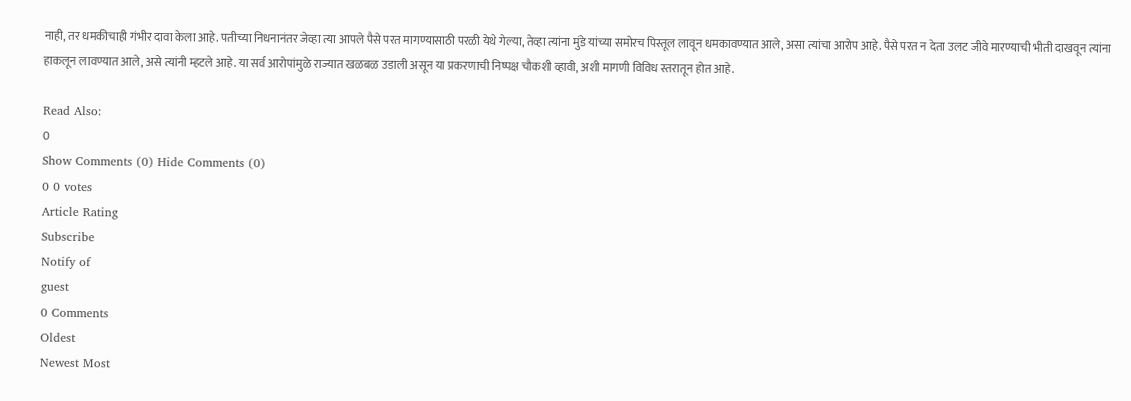नाही, तर धमकीचाही गंभीर दावा केला आहे. पतीच्या निधनानंतर जेव्हा त्या आपले पैसे परत मागण्यासाठी परळी येथे गेल्या, तेव्हा त्यांना मुंडे यांच्या समोरच पिस्तूल लावून धमकावण्यात आले, असा त्यांचा आरोप आहे. पैसे परत न देता उलट जीवे मारण्याची भीती दाखवून त्यांना हाकलून लावण्यात आले, असे त्यांनी म्हटले आहे. या सर्व आरोपांमुळे राज्यात खळबळ उडाली असून या प्रकरणाची निष्पक्ष चौकशी व्हावी, अशी मागणी विविध स्तरातून होत आहे.

Read Also:
0
Show Comments (0) Hide Comments (0)
0 0 votes
Article Rating
Subscribe
Notify of
guest
0 Comments
Oldest
Newest Most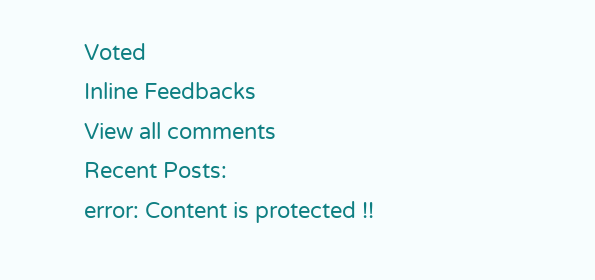Voted
Inline Feedbacks
View all comments
Recent Posts:
error: Content is protected !!